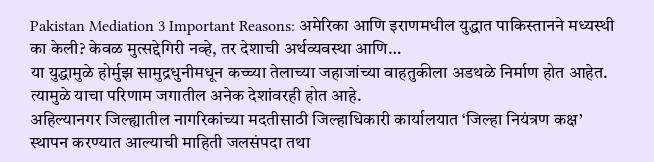Pakistan Mediation 3 Important Reasons: अमेरिका आणि इराणमधील युद्धात पाकिस्तानने मध्यस्थी का केली? केवळ मुत्सद्देगिरी नव्हे, तर देशाची अर्थव्यवस्था आणि…
या युद्धामुळे होर्मुझ सामुद्रधुनीमधून कच्च्या तेलाच्या जहाजांच्या वाहतुकीला अडथळे निर्माण होत आहेत. त्यामुळे याचा परिणाम जगातील अनेक देशांवरही होत आहे.
अहिल्यानगर जिल्ह्यातील नागरिकांच्या मदतीसाठी जिल्हाधिकारी कार्यालयात ‘जिल्हा नियंत्रण कक्ष’ स्थापन करण्यात आल्याची माहिती जलसंपदा तथा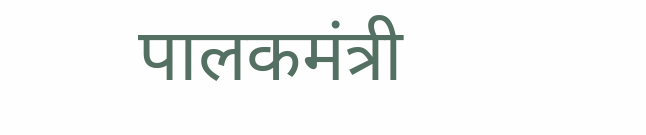पालकमंत्री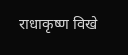राधाकृष्ण विखे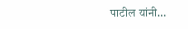पाटील यांनी…